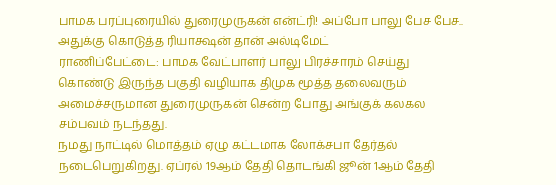பாமக பரப்புரையில் துரைமுருகன் என்ட்ரி! அப்போ பாலு பேச பேச.. அதுக்கு கொடுத்த ரியாக்ஷன் தான் அல்டிமேட்
ராணிப்பேட்டை: பாமக வேட்பாளர் பாலு பிரச்சாரம் செய்து கொண்டு இருந்த பகுதி வழியாக திமுக மூத்த தலைவரும் அமைச்சருமான துரைமுருகன் சென்ற போது அங்குக் கலகல சம்பவம் நடந்தது.
நமது நாட்டில் மொத்தம் ஏழு கட்டமாக லோக்சபா தேர்தல் நடைபெறுகிறது. ஏப்ரல் 19ஆம் தேதி தொடங்கி ஜூன் 1ஆம் தேதி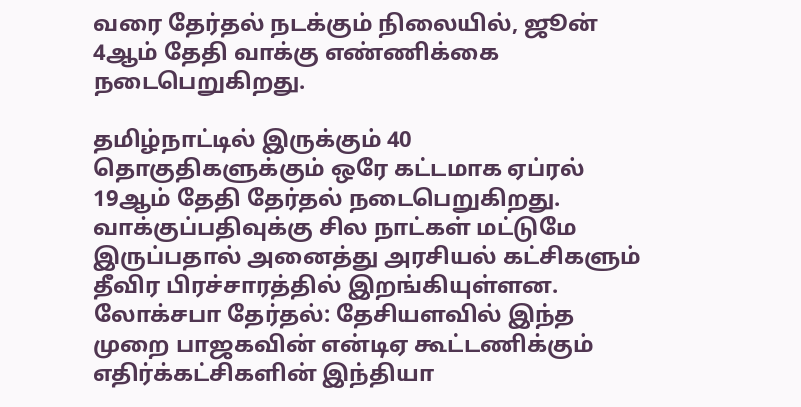வரை தேர்தல் நடக்கும் நிலையில், ஜூன் 4ஆம் தேதி வாக்கு எண்ணிக்கை நடைபெறுகிறது.

தமிழ்நாட்டில் இருக்கும் 40 தொகுதிகளுக்கும் ஒரே கட்டமாக ஏப்ரல் 19ஆம் தேதி தேர்தல் நடைபெறுகிறது. வாக்குப்பதிவுக்கு சில நாட்கள் மட்டுமே இருப்பதால் அனைத்து அரசியல் கட்சிகளும் தீவிர பிரச்சாரத்தில் இறங்கியுள்ளன.
லோக்சபா தேர்தல்: தேசியளவில் இந்த முறை பாஜகவின் என்டிஏ கூட்டணிக்கும் எதிர்க்கட்சிகளின் இந்தியா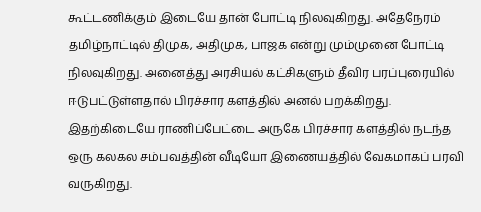கூட்டணிக்கும் இடையே தான் போட்டி நிலவுகிறது. அதேநேரம் தமிழ்நாட்டில் திமுக, அதிமுக, பாஜக என்று மும்முனை போட்டி நிலவுகிறது. அனைத்து அரசியல் கட்சிகளும் தீவிர பரப்புரையில் ஈடுபட்டுள்ளதால் பிரச்சார களத்தில் அனல் பறக்கிறது. இதற்கிடையே ராணிப்பேட்டை அருகே பிரச்சார களத்தில் நடந்த ஒரு கலகல சம்பவத்தின் வீடியோ இணையத்தில் வேகமாகப் பரவி வருகிறது.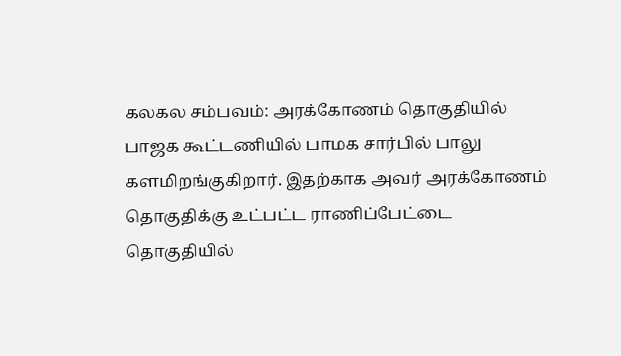கலகல சம்பவம்: அரக்கோணம் தொகுதியில் பாஜக கூட்டணியில் பாமக சார்பில் பாலு களமிறங்குகிறார். இதற்காக அவர் அரக்கோணம் தொகுதிக்கு உட்பட்ட ராணிப்பேட்டை தொகுதியில்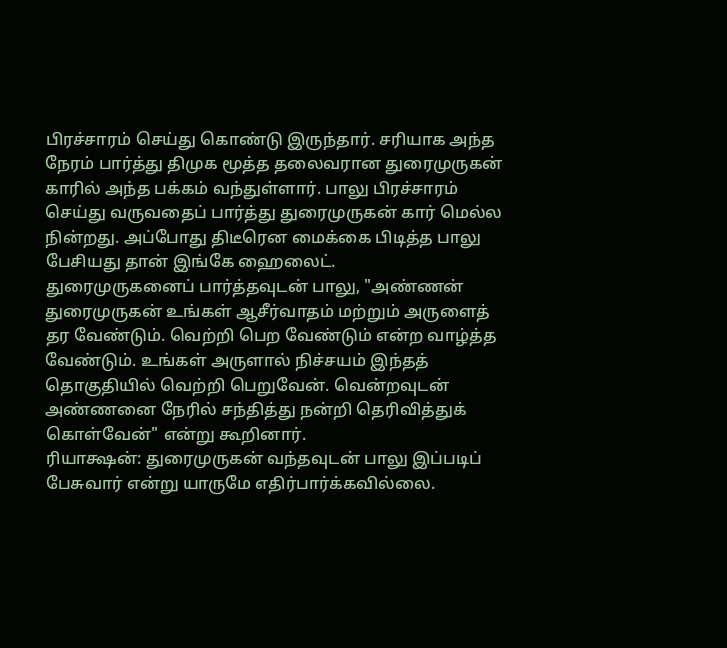பிரச்சாரம் செய்து கொண்டு இருந்தார். சரியாக அந்த நேரம் பார்த்து திமுக மூத்த தலைவரான துரைமுருகன் காரில் அந்த பக்கம் வந்துள்ளார். பாலு பிரச்சாரம் செய்து வருவதைப் பார்த்து துரைமுருகன் கார் மெல்ல நின்றது. அப்போது திடீரென மைக்கை பிடித்த பாலு பேசியது தான் இங்கே ஹைலைட்.
துரைமுருகனைப் பார்த்தவுடன் பாலு, "அண்ணன் துரைமுருகன் உங்கள் ஆசீர்வாதம் மற்றும் அருளைத் தர வேண்டும். வெற்றி பெற வேண்டும் என்ற வாழ்த்த வேண்டும். உங்கள் அருளால் நிச்சயம் இந்தத் தொகுதியில் வெற்றி பெறுவேன். வென்றவுடன் அண்ணனை நேரில் சந்தித்து நன்றி தெரிவித்துக் கொள்வேன்" என்று கூறினார்.
ரியாக்ஷன்: துரைமுருகன் வந்தவுடன் பாலு இப்படிப் பேசுவார் என்று யாருமே எதிர்பார்க்கவில்லை.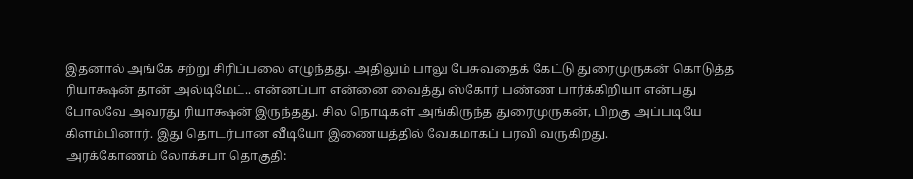இதனால் அங்கே சற்று சிரிப்பலை எழுந்தது. அதிலும் பாலு பேசுவதைக் கேட்டு துரைமுருகன் கொடுத்த ரியாக்ஷன் தான் அல்டிமேட்.. என்னப்பா என்னை வைத்து ஸ்கோர் பண்ண பார்க்கிறியா என்பது போலவே அவரது ரியாக்ஷன் இருந்தது. சில நொடிகள் அங்கிருந்த துரைமுருகன், பிறகு அப்படியே கிளம்பினார். இது தொடர்பான வீடியோ இணையத்தில் வேகமாகப் பரவி வருகிறது.
அரக்கோணம் லோக்சபா தொகுதி: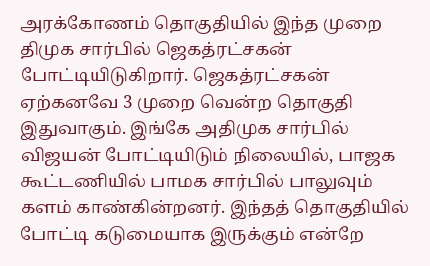அரக்கோணம் தொகுதியில் இந்த முறை திமுக சார்பில் ஜெகத்ரட்சகன் போட்டியிடுகிறார். ஜெகத்ரட்சகன் ஏற்கனவே 3 முறை வென்ற தொகுதி இதுவாகும். இங்கே அதிமுக சார்பில் விஜயன் போட்டியிடும் நிலையில், பாஜக கூட்டணியில் பாமக சார்பில் பாலுவும் களம் காண்கின்றனர். இந்தத் தொகுதியில் போட்டி கடுமையாக இருக்கும் என்றே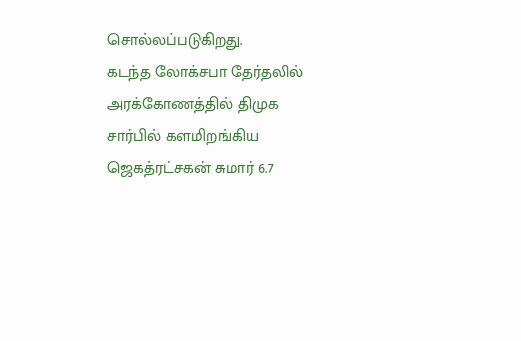சொல்லப்படுகிறது.
கடந்த லோக்சபா தேர்தலில் அரக்கோணத்தில் திமுக சார்பில் களமிறங்கிய ஜெகத்ரட்சகன் சுமார் 6.7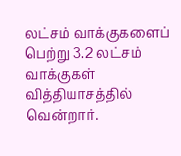லட்சம் வாக்குகளைப் பெற்று 3.2 லட்சம் வாக்குகள் வித்தியாசத்தில் வென்றார்.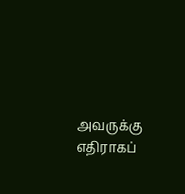அவருக்கு எதிராகப்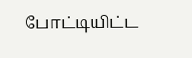போட்டியிட்ட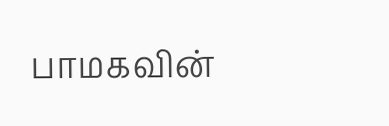பாமகவின்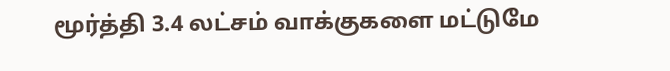மூர்த்தி 3.4 லட்சம் வாக்குகளை மட்டுமே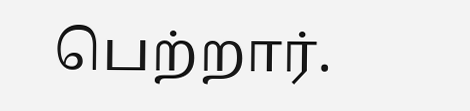பெற்றார்.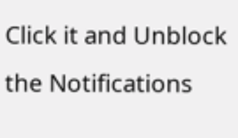Click it and Unblock the Notifications